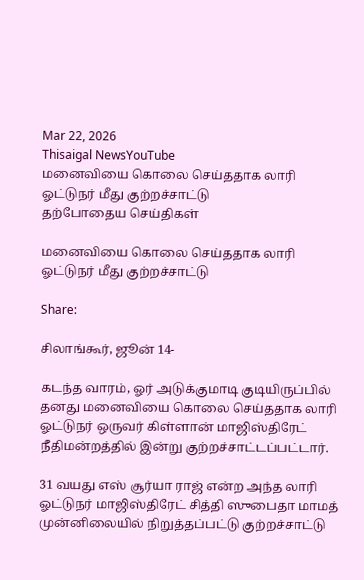Mar 22, 2026
Thisaigal NewsYouTube
மனைவியை கொலை செய்ததாக லாரி ஓட்டுநர் மீது குற்றச்சாட்டு
தற்போதைய செய்திகள்

மனைவியை கொலை செய்ததாக லாரி ஓட்டுநர் மீது குற்றச்சாட்டு

Share:

சிலாங்கூர், ஜூன் 14-

கடந்த வாரம், ஓர் அடுக்குமாடி குடியிருப்பில் தனது மனைவியை கொலை செய்ததாக லாரி ஓட்டுநர் ஒருவர் கிள்ளான் மாஜிஸ்திரேட் நீதிமன்றத்தில் இன்று குற்றச்சாட்டப்பட்டார்.

31 வயது எஸ் சூர்யா ராஜ் என்ற அந்த லாரி ஓட்டுநர் மாஜிஸ்திரேட் சித்தி ஸுபைதா மாமத் முன்னிலையில் நிறுத்தப்பட்டு குற்றச்சாட்டு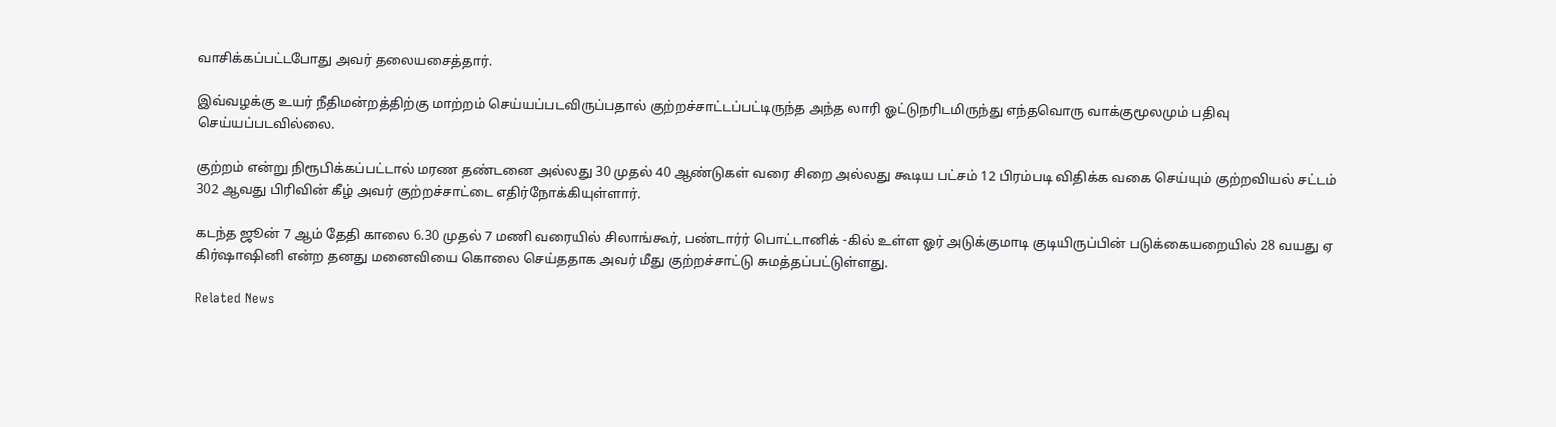வாசிக்கப்பட்டபோது அவர் தலையசைத்தார்.

இவ்வழக்கு உயர் நீதிமன்றத்திற்கு மாற்றம் செய்யப்படவிருப்பதால் குற்றச்சாட்டப்பட்டிருந்த அந்த லாரி ஓட்டுநரிடமிருந்து எந்தவொரு வாக்குமூலமும் பதிவு செய்யப்படவில்லை.

குற்றம் என்று நிரூபிக்கப்பட்டால் மரண தண்டனை அல்லது 30 முதல் 40 ஆண்டுகள் வரை சிறை அல்லது கூடிய பட்சம் 12 பிரம்படி விதிக்க வகை செய்யும் குற்றவியல் சட்டம் 302 ஆவது பிரிவின் கீழ் அவர் குற்றச்சாட்டை எதிர்நோக்கியுள்ளார்.

கடந்த ஜூன் 7 ஆம் தேதி காலை 6.30 முதல் 7 மணி வரையில் சிலாங்கூர், பண்டார்ர் பொட்டானிக் -கில் உள்ள ஓர் அடுக்குமாடி குடியிருப்பின் படுக்கையறையில் 28 வயது ஏ கிர்ஷாஷினி என்ற தனது மனைவியை கொலை செய்ததாக அவர் மீது குற்றச்சாட்டு சுமத்தப்பட்டுள்ளது.

Related News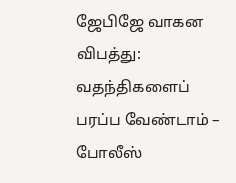ஜேபிஜே வாகன விபத்து: வதந்திகளைப் பரப்ப வேண்டாம் – போலீஸ்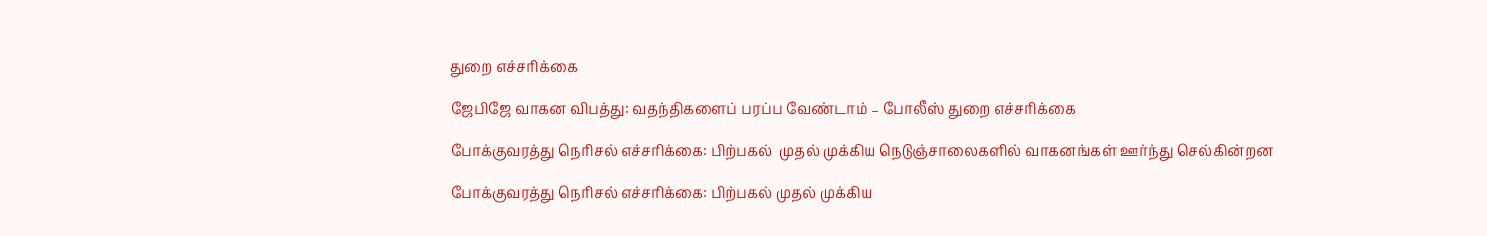துறை எச்சரிக்கை

ஜேபிஜே வாகன விபத்து: வதந்திகளைப் பரப்ப வேண்டாம் – போலீஸ் துறை எச்சரிக்கை

போக்குவரத்து நெரிசல் எச்சரிக்கை: பிற்பகல்  முதல் முக்கிய நெடுஞ்சாலைகளில் வாகனங்கள் ஊர்ந்து செல்கின்றன

போக்குவரத்து நெரிசல் எச்சரிக்கை: பிற்பகல் முதல் முக்கிய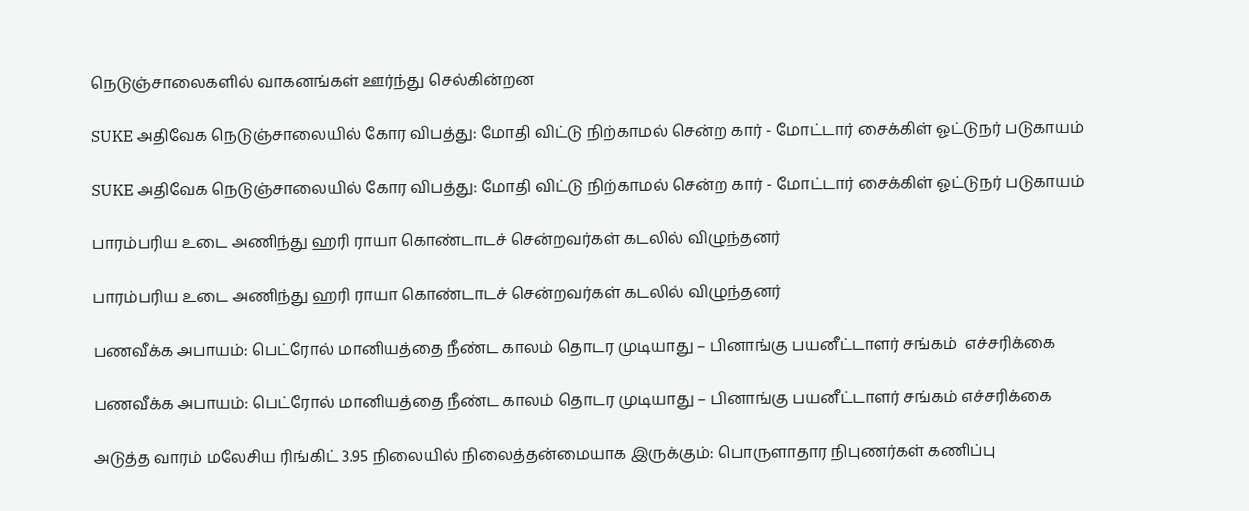நெடுஞ்சாலைகளில் வாகனங்கள் ஊர்ந்து செல்கின்றன

SUKE அதிவேக நெடுஞ்சாலையில் கோர விபத்து: மோதி விட்டு நிற்காமல் சென்ற கார் - மோட்டார் சைக்கிள் ஓட்டுநர் படுகாயம்

SUKE அதிவேக நெடுஞ்சாலையில் கோர விபத்து: மோதி விட்டு நிற்காமல் சென்ற கார் - மோட்டார் சைக்கிள் ஓட்டுநர் படுகாயம்

பாரம்பரிய உடை அணிந்து ஹரி ராயா கொண்டாடச் சென்றவர்கள் கடலில் விழுந்தனர்

பாரம்பரிய உடை அணிந்து ஹரி ராயா கொண்டாடச் சென்றவர்கள் கடலில் விழுந்தனர்

பணவீக்க அபாயம்: பெட்ரோல் மானியத்தை நீண்ட காலம் தொடர முடியாது – பினாங்கு பயனீட்டாளர் சங்கம்  எச்சரிக்கை

பணவீக்க அபாயம்: பெட்ரோல் மானியத்தை நீண்ட காலம் தொடர முடியாது – பினாங்கு பயனீட்டாளர் சங்கம் எச்சரிக்கை

அடுத்த வாரம் மலேசிய ரிங்கிட் 3.95 நிலையில் நிலைத்தன்மையாக இருக்கும்: பொருளாதார நிபுணர்கள் கணிப்பு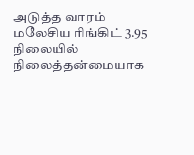அடுத்த வாரம் மலேசிய ரிங்கிட் 3.95 நிலையில் நிலைத்தன்மையாக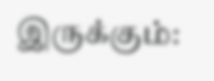இருக்கும்: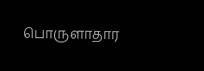பொருளாதார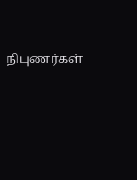நிபுணர்கள்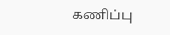கணிப்பு